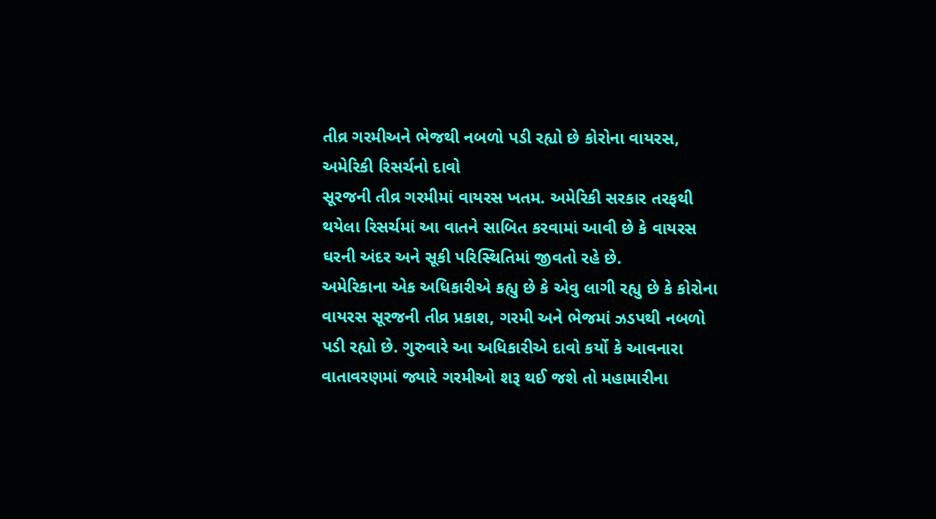તીવ્ર ગરમીઅને ભેજથી નબળો પડી રહ્યો છે કોરોના વાયરસ, અમેરિકી રિસર્ચનો દાવો
સૂરજની તીવ્ર ગરમીમાં વાયરસ ખતમ. અમેરિકી સરકાર તરફથી થયેલા રિસર્ચમાં આ વાતને સાબિત કરવામાં આવી છે કે વાયરસ ઘરની અંદર અને સૂકી પરિસ્થિતિમાં જીવતો રહે છે.
અમેરિકાના એક અધિકારીએ કહ્યુ છે કે એવુ લાગી રહ્યુ છે કે કોરોના વાયરસ સૂરજની તીવ્ર પ્રકાશ, ગરમી અને ભેજમાં ઝડપથી નબળો પડી રહ્યો છે. ગુરુવારે આ અધિકારીએ દાવો કર્યો કે આવનારા વાતાવરણમાં જ્યારે ગરમીઓ શરૂ થઈ જશે તો મહામારીના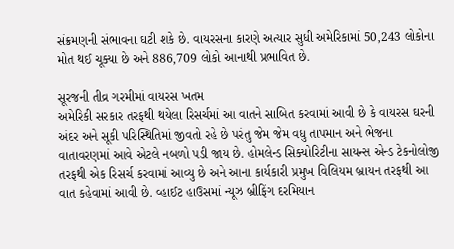સંક્રમણની સંભાવના ઘટી શકે છે. વાયરસના કારણે અત્યાર સુધી અમેરિકામાં 50,243 લોકોના મોત થઈ ચૂક્યા છે અને 886,709 લોકો આનાથી પ્રભાવિત છે.

સૂરજની તીવ્ર ગરમીમાં વાયરસ ખતમ
અમેરિકી સરકાર તરફથી થયેલા રિસર્ચમાં આ વાતને સાબિત કરવામાં આવી છે કે વાયરસ ઘરની અંદર અને સૂકી પરિસ્થિતિમાં જીવતો રહે છે પરંતુ જેમ જેમ વધુ તાપમાન અને ભેજના વાતાવરણમાં આવે એટલે નબળો પડી જાય છે. હોમલેન્ડ સિક્યોરિટીના સાયન્સ એન્ડ ટેકનોલોજી તરફથી એક રિસર્ચ કરવામાં આવ્યુ છે અને આના કાર્યકારી પ્રમુખ વિલિયમ બ્રાયન તરફથી આ વાત કહેવામાં આવી છે. વ્હાઈટ હાઉસમાં ન્યૂઝ બ્રીફિંગ દરમિયાન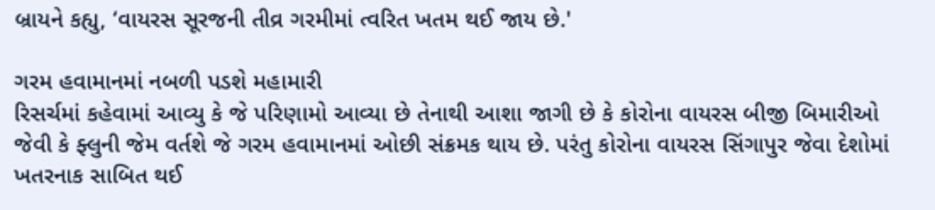બ્રાયને કહ્યુ, ‘વાયરસ સૂરજની તીવ્ર ગરમીમાં ત્વરિત ખતમ થઈ જાય છે.'

ગરમ હવામાનમાં નબળી પડશે મહામારી
રિસર્ચમાં કહેવામાં આવ્યુ કે જે પરિણામો આવ્યા છે તેનાથી આશા જાગી છે કે કોરોના વાયરસ બીજી બિમારીઓ જેવી કે ફ્લુની જેમ વર્તશે જે ગરમ હવામાનમાં ઓછી સંક્રમક થાય છે. પરંતુ કોરોના વાયરસ સિંગાપુર જેવા દેશોમાં ખતરનાક સાબિત થઈ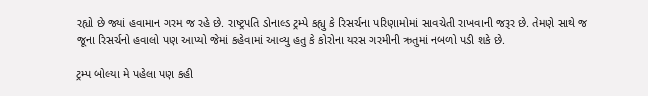રહ્યો છે જ્યાં હવામાન ગરમ જ રહે છે. રાષ્ટ્રપતિ ડોનાલ્ડ ટ્રમ્પે કહ્યુ કે રિસર્ચના પરિણામોમાં સાવચેતી રાખવાની જરૂર છે. તેમણે સાથે જ જૂના રિસર્ચનો હવાલો પણ આપ્યો જેમાં કહેવામાં આવ્યુ હતુ કે કોરોના યરસ ગરમીની ઋતુમાં નબળો પડી શકે છે.

ટ્રમ્પ બોલ્યા મે પહેલા પણ કહી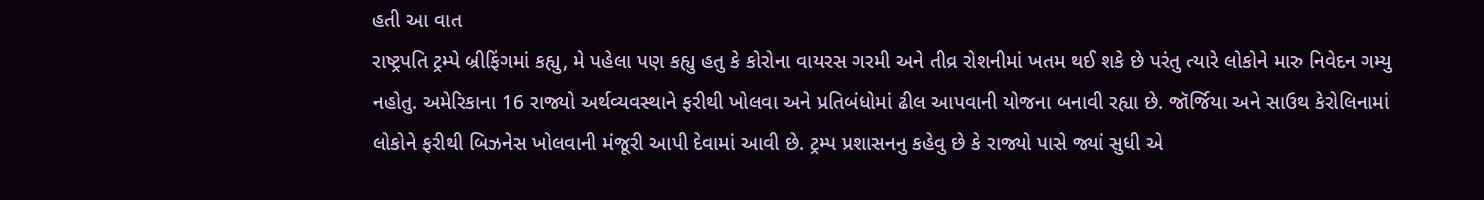હતી આ વાત
રાષ્ટ્રપતિ ટ્રમ્પે બ્રીફિંગમાં કહ્યુ, મે પહેલા પણ કહ્યુ હતુ કે કોરોના વાયરસ ગરમી અને તીવ્ર રોશનીમાં ખતમ થઈ શકે છે પરંતુ ત્યારે લોકોને મારુ નિવેદન ગમ્યુ નહોતુ. અમેરિકાના 16 રાજ્યો અર્થવ્યવસ્થાને ફરીથી ખોલવા અને પ્રતિબંધોમાં ઢીલ આપવાની યોજના બનાવી રહ્યા છે. જૉર્જિયા અને સાઉથ કેરોલિનામાં લોકોને ફરીથી બિઝનેસ ખોલવાની મંજૂરી આપી દેવામાં આવી છે. ટ્રમ્પ પ્રશાસનનુ કહેવુ છે કે રાજ્યો પાસે જ્યાં સુધી એ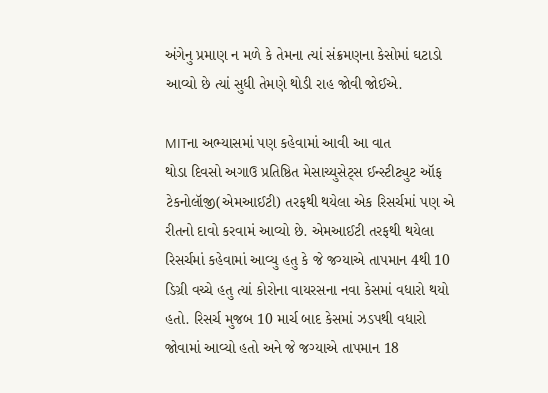અંગેનુ પ્રમાણ ન મળે કે તેમના ત્યાં સંક્રમણના કેસોમાં ઘટાડો આવ્યો છે ત્યાં સુધી તેમણે થોડી રાહ જોવી જોઈએ.

MITના અભ્યાસમાં પણ કહેવામાં આવી આ વાત
થોડા દિવસો અગાઉ પ્રતિષ્ઠિત મેસાચ્યુસેટ્સ ઈન્સ્ટીટ્યુટ ઑફ ટેકનોલૉજી(એમઆઈટી) તરફથી થયેલા એક રિસર્ચમાં પણ એ રીતનો દાવો કરવામં આવ્યો છે. એમઆઈટી તરફથી થયેલા રિસર્ચમાં કહેવામાં આવ્યુ હતુ કે જે જગ્યાએ તાપમાન 4થી 10 ડિગ્રી વચ્ચે હતુ ત્યાં કોરોના વાયરસના નવા કેસમાં વધારો થયો હતો. રિસર્ચ મુજબ 10 માર્ચ બાદ કેસમાં ઝડપથી વધારો જોવામાં આવ્યો હતો અને જે જગ્યાએ તાપમાન 18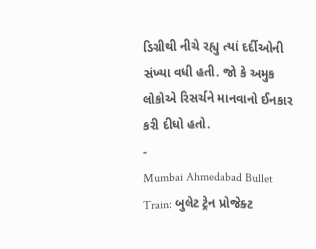ડિગ્રીથી નીચે રહ્યુ ત્યાં દર્દીઓની સંખ્યા વધી હતી. જો કે અમુક લોકોએ રિસર્ચને માનવાનો ઈનકાર કરી દીધો હતો.
-
Mumbai Ahmedabad Bullet Train: બુલેટ ટ્રેન પ્રોજેક્ટ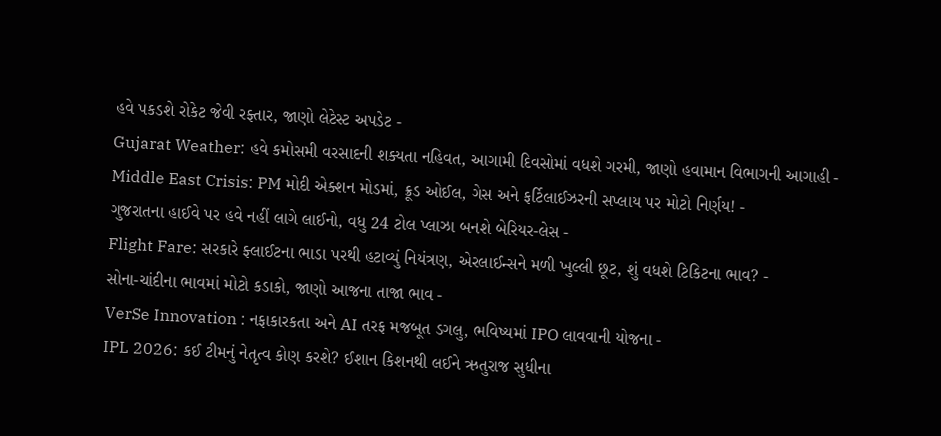હવે પકડશે રોકેટ જેવી રફ્તાર, જાણો લેટેસ્ટ અપડેટ -
Gujarat Weather: હવે કમોસમી વરસાદની શક્યતા નહિવત, આગામી દિવસોમાં વધશે ગરમી, જાણો હવામાન વિભાગની આગાહી -
Middle East Crisis: PM મોદી એક્શન મોડમાં, ક્રૂડ ઓઈલ, ગેસ અને ફર્ટિલાઈઝરની સપ્લાય પર મોટો નિર્ણય! -
ગુજરાતના હાઈવે પર હવે નહીં લાગે લાઈનો, વધુ 24 ટોલ પ્લાઝા બનશે બેરિયર-લેસ -
Flight Fare: સરકારે ફ્લાઈટના ભાડા પરથી હટાવ્યું નિયંત્રણ, એરલાઈન્સને મળી ખુલ્લી છૂટ, શું વધશે ટિકિટના ભાવ? -
સોના-ચાંદીના ભાવમાં મોટો કડાકો, જાણો આજના તાજા ભાવ -
VerSe Innovation : નફાકારકતા અને AI તરફ મજબૂત ડગલુ, ભવિષ્યમાં IPO લાવવાની યોજના -
IPL 2026: કઈ ટીમનું નેતૃત્વ કોણ કરશે? ઈશાન કિશનથી લઈને ઋતુરાજ સુધીના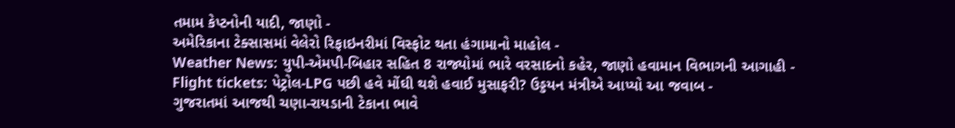તમામ કેપ્ટનોની યાદી, જાણો -
અમેરિકાના ટેક્સાસમાં વેલેરો રિફાઇનરીમાં વિસ્ફોટ થતા હંગામાનો માહોલ -
Weather News: યુપી-એમપી-બિહાર સહિત 8 રાજ્યોમાં ભારે વરસાદનો કહેર, જાણો હવામાન વિભાગની આગાહી -
Flight tickets: પેટ્રોલ-LPG પછી હવે મોંઘી થશે હવાઈ મુસાફરી? ઉડ્ડયન મંત્રીએ આપ્યો આ જવાબ -
ગુજરાતમાં આજથી ચણા-રાયડાની ટેકાના ભાવે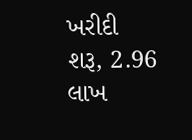ખરીદી શરૂ, 2.96 લાખ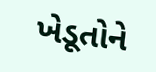ખેડૂતોને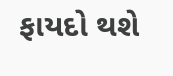ફાયદો થશે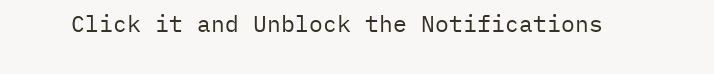Click it and Unblock the Notifications